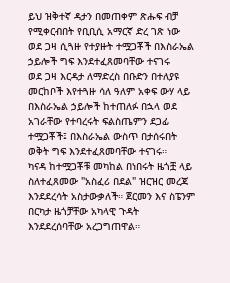ይህ ዝቅተኛ ዳታን በመጠቀም ጽሑፍ ብቻ የሚቀርብበት የቢቢሲ አማርኛ ድረ ገጽ ነው
ወደ ጋዛ ሲጓዙ የተያዙት ተሟጋቾች በእስራኤል ኃይሎች ግፍ እንደተፈጸመባቸው ተናገሩ
ወደ ጋዛ እርዳታ ለማድረስ በቡድን በተለያዩ መርከቦች እየተጓዙ ሳለ ዓለም አቀፍ ውሃ ላይ በእስራኤል ኃይሎች ከተጠለፉ በኋላ ወደ አገራቸው የተባረሩት ፍልስጤምን ደጋፊ ተሟጋቾች፤ በእስራኤል ውስጥ በታሰሩበት ወቅት ግፍ እንደተፈጸመባቸው ተናገሩ።
ካናዳ ከተሟጋቾቹ መካከል በነበሩት ዜጎቿ ላይ ስለተፈጸመው "አስፈሪ በደል" ዝርዝር መረጃ እንደደረሳት አስታውቃለች። ጀርመን እና ስፔንም በርካታ ዜጎቻቸው አካላዊ ጉዳት እንደደረሰባቸው አረጋግጠዋል።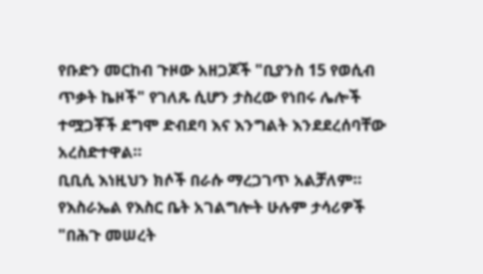የቡድን መርከብ ጉዞው አዘጋጆች "ቢያንስ 15 የወሲብ ጥቃት ኬዞች" የገለጹ ሲሆን ታስረው የነበሩ ሌሎች ተሟጋቾች ደግሞ ድብደባ እና እንግልት እንደደረሰባቸው አረስድተዋል።
ቢቢሲ እነዚህን ክሶች በራሱ ማረጋገጥ አልቻለም። የእስራኤል የእስር ቤት አገልግሎት ሁሉም ታሳሪዎች "በሕጉ መሠረት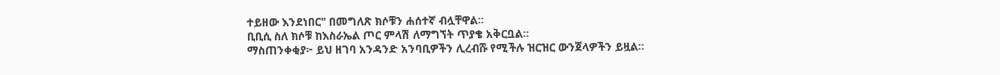ተይዘው እንደነበር" በመግለጽ ክሶቹን ሐሰተኛ ብሏቸዋል።
ቢቢሲ ስለ ክሶቹ ከእስራኤል ጦር ምላሽ ለማግኘት ጥያቄ አቅርቧል።
ማስጠንቀቂያ፦ ይህ ዘገባ አንዳንድ አንባቢዎችን ሊረብሹ የሚችሉ ዝርዝር ውንጀላዎችን ይዟል።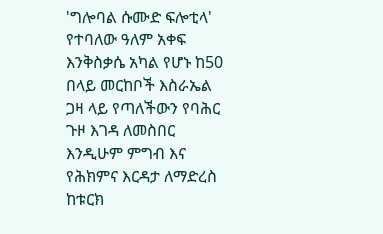'ግሎባል ሱሙድ ፍሎቲላ' የተባለው ዓለም አቀፍ እንቅስቃሴ አካል የሆኑ ከ50 በላይ መርከቦች እስራኤል ጋዛ ላይ የጣለችውን የባሕር ጉዞ እገዳ ለመስበር እንዲሁም ምግብ እና የሕክምና እርዳታ ለማድረስ ከቱርክ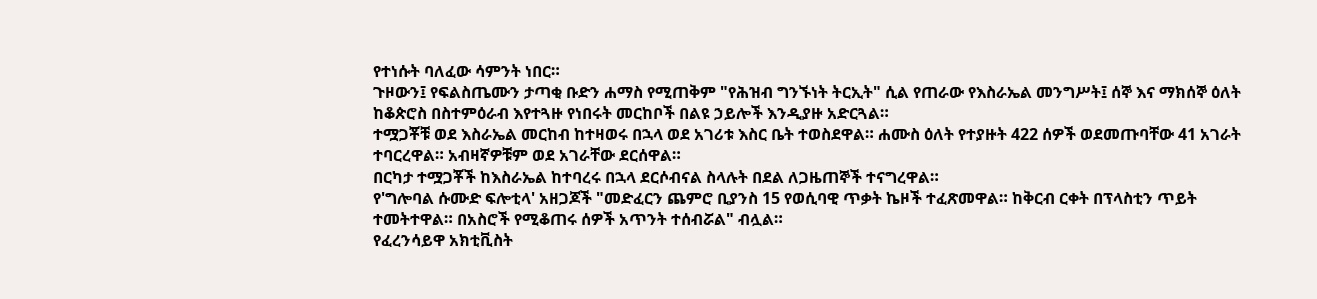የተነሱት ባለፈው ሳምንት ነበር።
ጉዞውን፤ የፍልስጤሙን ታጣቂ ቡድን ሐማስ የሚጠቅም "የሕዝብ ግንኙነት ትርኢት" ሲል የጠራው የእስራኤል መንግሥት፤ ሰኞ እና ማክሰኞ ዕለት ከቆጵሮስ በስተምዕራብ እየተጓዙ የነበሩት መርከቦች በልዩ ኃይሎች እንዲያዙ አድርጓል።
ተሟጋቾቹ ወደ እስራኤል መርከብ ከተዛወሩ በኋላ ወደ አገሪቱ እስር ቤት ተወስደዋል። ሐሙስ ዕለት የተያዙት 422 ሰዎች ወደመጡባቸው 41 አገራት ተባርረዋል። አብዛኛዎቹም ወደ አገራቸው ደርሰዋል።
በርካታ ተሟጋቾች ከእስራኤል ከተባረሩ በኋላ ደርሶብናል ስላሉት በደል ለጋዜጠኞች ተናግረዋል።
የ'ግሎባል ሱሙድ ፍሎቲላ' አዘጋጆች "መድፈርን ጨምሮ ቢያንስ 15 የወሲባዊ ጥቃት ኬዞች ተፈጽመዋል። ከቅርብ ርቀት በፕላስቲን ጥይት ተመትተዋል። በአስሮች የሚቆጠሩ ሰዎች አጥንት ተሰብሯል" ብሏል።
የፈረንሳይዋ አክቲቪስት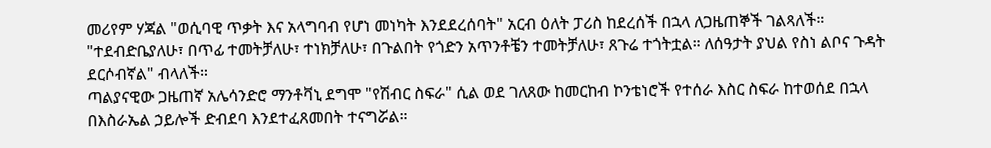መሪየም ሃጃል "ወሲባዊ ጥቃት እና አላግባብ የሆነ መነካት እንደደረሰባት" አርብ ዕለት ፓሪስ ከደረሰች በኋላ ለጋዜጠኞች ገልጻለች።
"ተደብድቤያለሁ፣ በጥፊ ተመትቻለሁ፣ ተነክቻለሁ፣ በጉልበት የጎድን አጥንቶቼን ተመትቻለሁ፣ ጸጉሬ ተጎትቷል። ለሰዓታት ያህል የስነ ልቦና ጉዳት ደርሶብኛል" ብላለች።
ጣልያናዊው ጋዜጠኛ አሌሳንድሮ ማንቶቫኒ ደግሞ "የሽብር ስፍራ" ሲል ወደ ገለጸው ከመርከብ ኮንቴነሮች የተሰራ እስር ስፍራ ከተወሰደ በኋላ በእስራኤል ኃይሎች ድብደባ እንደተፈጸመበት ተናግሯል።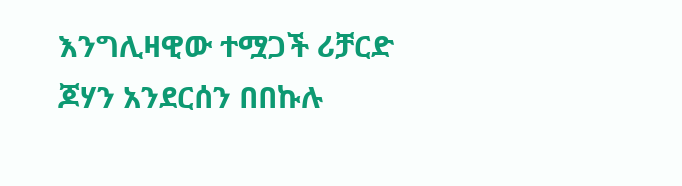እንግሊዛዊው ተሟጋች ሪቻርድ ጆሃን አንደርሰን በበኩሉ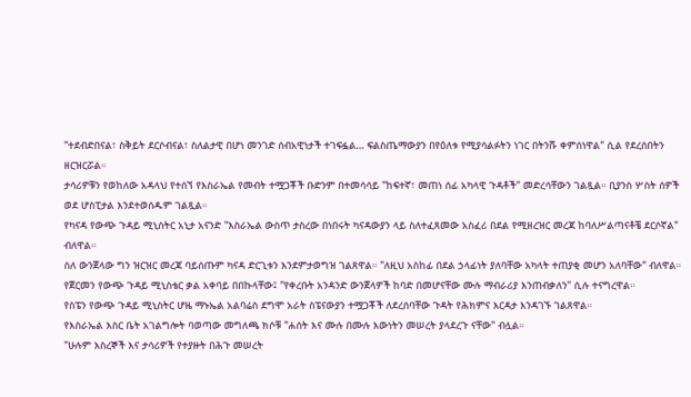"ተደብድበናል፣ ስቅይት ደርሶብናል፣ ስለልታዊ በሆነ መንገድ ሰብአዊነታች ተገፍፏል… ፍልስጤማውያን በየዕለቱ የሚያሳልፉትን ነገር በትንሹ ቀምሰነዋል" ሲል የደረሰበትን ዘርዝርሯል።
ታሳሪዎቹን የወከለው አዳላህ የተሰኘ የእስራኤል የመብት ተሟጋቾች ቡድንም በተመሳሳይ "ከፍተኛ፣ መጠነ ሰፊ አካላዊ ጉዳቶች" መድረሳቸውን ገልጿል። ቢያንስ ሦስት ሰዎች ወደ ሆስፒታል እንደተወሰዱም ገልጿል።
የካናዳ የውጭ ጉዳይ ሚኒስትር አኒታ አናንድ "እስራኤል ውስጥ ታስረው በነበሩት ካናዳውያን ላይ ስለተፈጸመው አስፈሪ በደል የሚዘረዝር መረጃ ከባለሥልጣናቶቼ ደርሶኛል" ብለዋል።
ስለ ውንጀላው ግን ዝርዝር መረጃ ባይሰጡም ካናዳ ድርጊቱን እንደምታወግዝ ገልጸዋል። "ለዚህ አስከፊ በደል ኃላፊነት ያለባቸው አካላት ተጠያቂ መሆን አለባቸው" ብለዋል።
የጀርመን የውጭ ጉዳይ ሚኒስቴር ቃል አቀባይ በበኩላቸው፤ "የቀረቡት አንዳንድ ውንጀላዎች ከባድ በመሆናቸው ሙሉ ማብራሪያ እንጠብቃለን" ሲሉ ተናግረዋል።
የስፔን የውጭ ጉዳይ ሚኒስትር ሆዜ ማኑኤል አልባሬስ ደግሞ አራት ስፔናውያን ተሟጋቾች ለደረሰባቸው ጉዳት የሕክምና እርዳታ እንዳገኙ ገልጸዋል።
የእስራኤል እስር ቤት አገልግሎት ባወጣው መግለጫ ክሶቹ "ሐሰት እና ሙሉ በሙሉ እውነትን መሠረት ያላደረጉ ናቸው" ብሏል።
"ሁሉም እስረኞች እና ታሳሪዎች የተያዙት በሕጉ መሠረት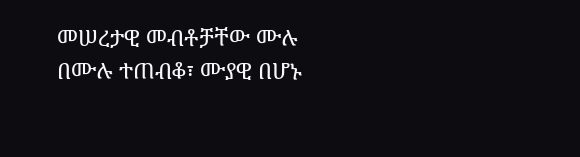መሠረታዊ መብቶቻቸው ሙሉ በሙሉ ተጠብቆ፣ ሙያዊ በሆኑ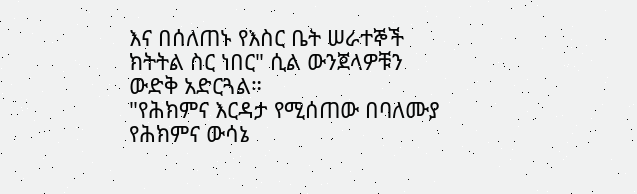እና በሰለጠኑ የእስር ቤት ሠራተኞች ክትትል ስር ነበር" ሲል ውንጀላዎቹን ውድቅ አድርጓል።
"የሕክምና እርዳታ የሚሰጠው በባለሙያ የሕክምና ውሳኔ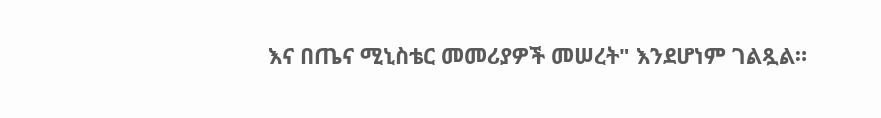እና በጤና ሚኒስቴር መመሪያዎች መሠረት" እንደሆነም ገልጿል።